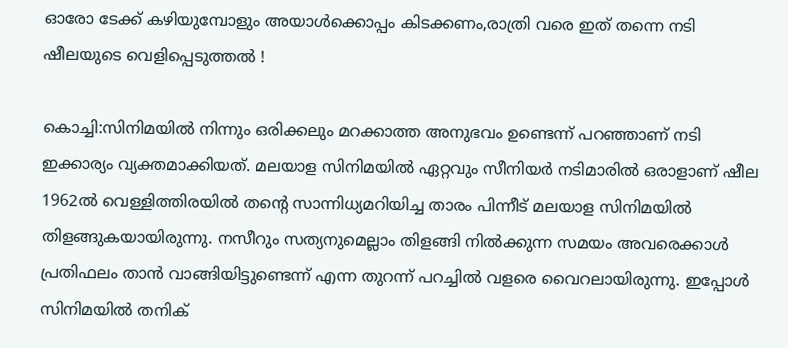ഓരോ ടേക്ക് കഴിയുമ്പോളും അയാൾക്കൊപ്പം കിടക്കണം,രാത്രി വരെ ഇത് തന്നെ നടി ഷീലയുടെ വെളിപ്പെടുത്തൽ !

കൊച്ചി:സിനിമയിൽ നിന്നും ഒരിക്കലും മറക്കാത്ത അനുഭവം ഉണ്ടെന്ന് പറഞ്ഞാണ് നടി ഇക്കാര്യം വ്യക്തമാക്കിയത്. മലയാള സിനിമയിൽ ഏറ്റവും സീനിയർ നടിമാരിൽ ഒരാളാണ് ഷീല 1962ൽ വെള്ളിത്തിരയിൽ തന്റെ സാന്നിധ്യമറിയിച്ച താരം പിന്നീട് മലയാള സിനിമയിൽ തിളങ്ങുകയായിരുന്നു. നസീറും സത്യനുമെല്ലാം തിളങ്ങി നിൽക്കുന്ന സമയം അവരെക്കാൾ പ്രതിഫലം താൻ വാങ്ങിയിട്ടുണ്ടെന്ന് എന്ന തുറന്ന് പറച്ചിൽ വളരെ വൈറലായിരുന്നു. ഇപ്പോൾ സിനിമയിൽ തനിക്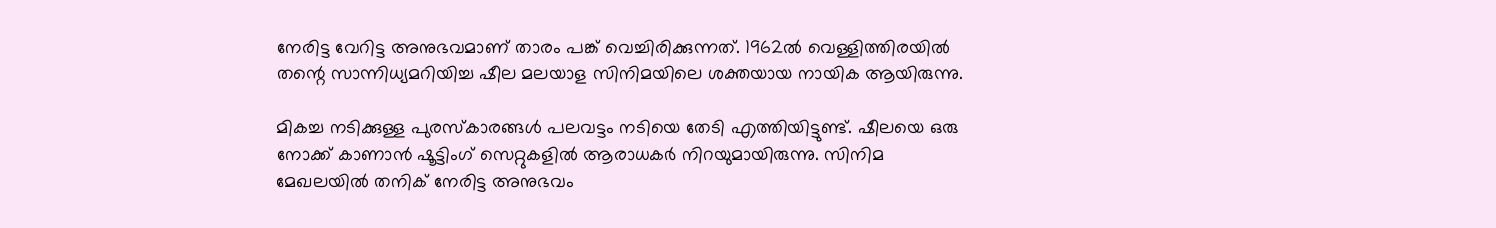നേരിട്ട വേറിട്ട അനുഭവമാണ് താരം പങ്ക് വെച്ചിരിക്കുന്നത്. 1962ൽ വെള്ളിത്തിരയിൽ തന്റെ സാന്നിധ്യമറിയിച്ച ഷീല മലയാള സിനിമയിലെ ശക്തയായ നായിക ആയിരുന്നു.

മികച്ച നടിക്കുള്ള പുരസ്‌കാരങ്ങൾ പലവട്ടം നടിയെ തേടി എത്തിയിട്ടുണ്ട്. ഷീലയെ ഒരു നോക്ക് കാണാൻ ഷൂട്ടിംഗ് സെറ്റുകളിൽ ആരാധകർ നിറയുമായിരുന്നു. സിനിമ മേഖലയിൽ തനിക് നേരിട്ട അനുഭവം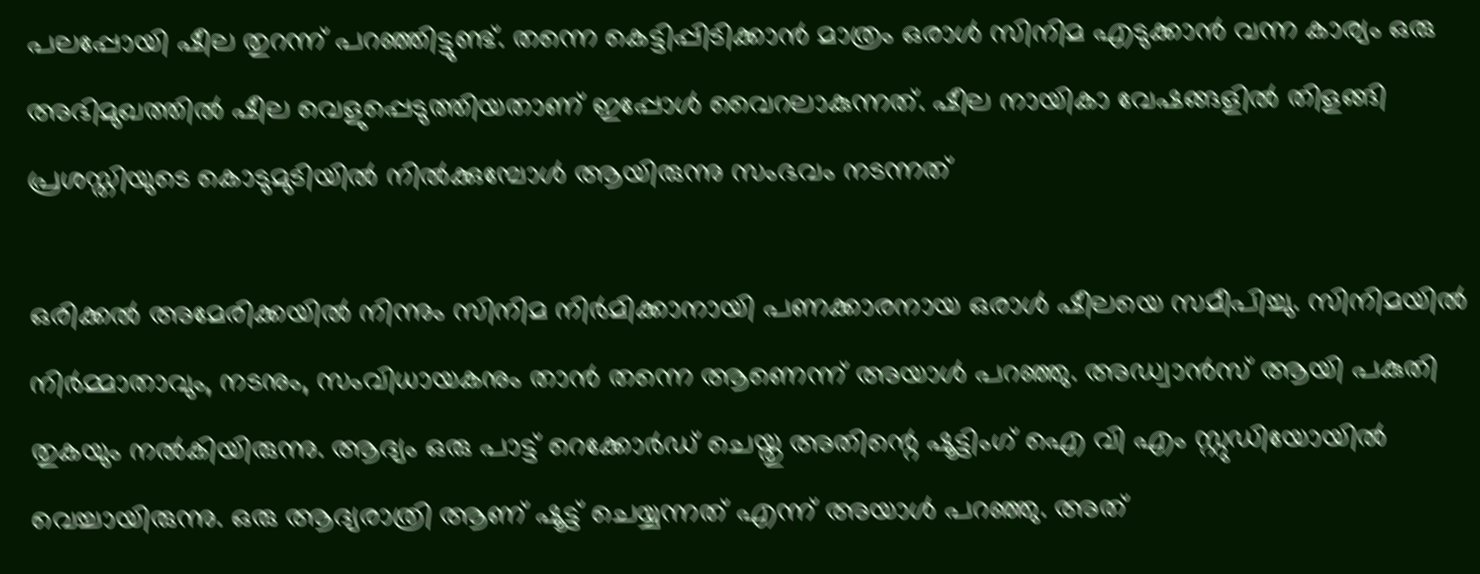പലപ്പോയി ഷീല തുറന്ന് പറഞ്ഞിട്ടുണ്ട്. തന്നെ കെട്ടിപ്പിടിക്കാൻ മാത്രം ഒരാൾ സിനിമ എടുക്കാൻ വന്ന കാര്യം ഒരു അഭിമുഖത്തിൽ ഷീല വെളുപ്പെടുത്തിയതാണ് ഇപ്പോൾ വൈറലാകുന്നത്. ഷീല നായികാ വേഷങ്ങളിൽ തിളങ്ങി പ്രശസ്തിയുടെ കൊടുമുടിയിൽ നിൽക്കുമ്പോൾ ആയിരുന്നു സംഭവം നടന്നത്

ഒരിക്കൽ അമേരിക്കയിൽ നിന്നും സിനിമ നിർമിക്കാനായി പണക്കാരനായ ഒരാൾ ഷീലയെ സമീപിച്ചു. സിനിമയിൽ നിർമ്മാതാവും, നടനും, സംവിധായകനും താൻ തന്നെ ആണെന്ന് അയാൾ പറഞ്ഞു. അഡ്വാൻസ് ആയി പകുതി തുകയും നൽകിയിരുന്നു. ആദ്യം ഒരു പാട്ട് റെക്കോർഡ് ചെയ്തു അതിന്റെ ഷൂട്ടിംഗ് ഐ വി എം സ്റ്റുഡിയോയിൽ വെച്ചായിരുന്നു. ഒരു ആദ്യരാത്രി ആണ് ഷൂട്ട് ചെയ്യന്നത് എന്ന് അയാൾ പറഞ്ഞു. അത്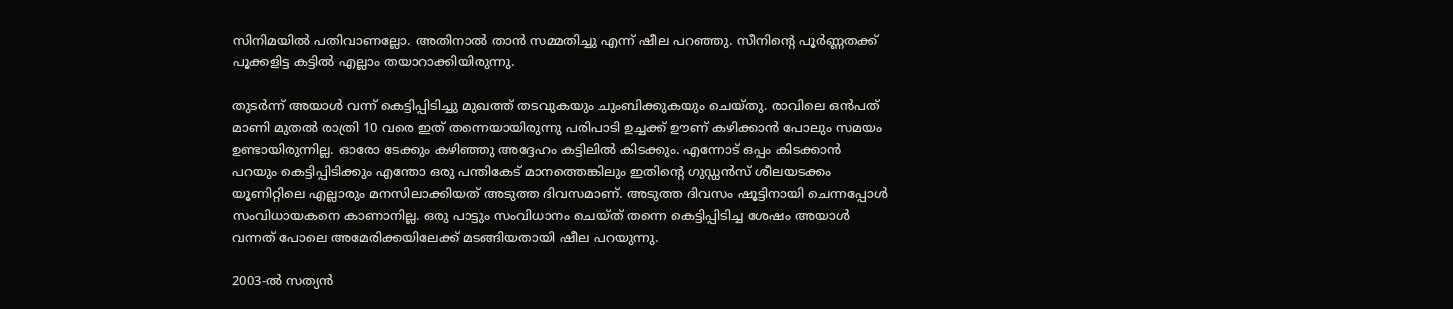സിനിമയിൽ പതിവാണല്ലോ. അതിനാൽ താൻ സമ്മതിച്ചു എന്ന് ഷീല പറഞ്ഞു. സീനിന്റെ പൂർണ്ണതക്ക് പൂക്കളിട്ട കട്ടിൽ എല്ലാം തയാറാക്കിയിരുന്നു.

തുടർന്ന് അയാൾ വന്ന് കെട്ടിപ്പിടിച്ചു മുഖത്ത് തടവുകയും ചുംബിക്കുകയും ചെയ്തു. രാവിലെ ഒൻപത് മാണി മുതൽ രാത്രി 10 വരെ ഇത് തന്നെയായിരുന്നു പരിപാടി ഉച്ചക്ക് ഊണ് കഴിക്കാൻ പോലും സമയം ഉണ്ടായിരുന്നില്ല. ഓരോ ടേക്കും കഴിഞ്ഞു അദ്ദേഹം കട്ടിലിൽ കിടക്കും. എന്നോട് ഒപ്പം കിടക്കാൻ പറയും കെട്ടിപ്പിടിക്കും എന്തോ ഒരു പന്തികേട് മാനത്തെങ്കിലും ഇതിന്റെ ഗുഡ്ഡൻസ് ശീലയടക്കം യൂണിറ്റിലെ എല്ലാരും മനസിലാക്കിയത് അടുത്ത ദിവസമാണ്. അടുത്ത ദിവസം ഷൂട്ടിനായി ചെന്നപ്പോൾ സംവിധായകനെ കാണാനില്ല. ഒരു പാട്ടും സംവിധാനം ചെയ്ത് തന്നെ കെട്ടിപ്പിടിച്ച ശേഷം അയാൾ വന്നത് പോലെ അമേരിക്കയിലേക്ക് മടങ്ങിയതായി ഷീല പറയുന്നു.

2003-ല്‍ സത്യന്‍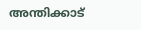അന്തിക്കാട്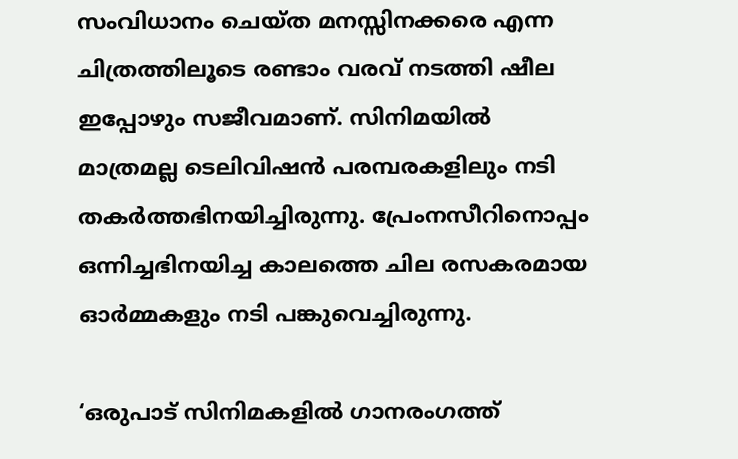സംവിധാനം ചെയ്ത മനസ്സിനക്കരെ എന്ന ചിത്രത്തിലൂടെ രണ്ടാം വരവ് നടത്തി ഷീല ഇപ്പോഴും സജീവമാണ്. സിനിമയില്‍ മാത്രമല്ല ടെലിവിഷന്‍ പരമ്പരകളിലും നടി തകര്‍ത്തഭിനയിച്ചിരുന്നു. പ്രേംനസീറിനൊപ്പം ഒന്നിച്ചഭിനയിച്ച കാലത്തെ ചില രസകരമായ ഓര്‍മ്മകളും നടി പങ്കുവെച്ചിരുന്നു.

‘ഒരുപാട് സിനിമകളില്‍ ഗാനരംഗത്ത്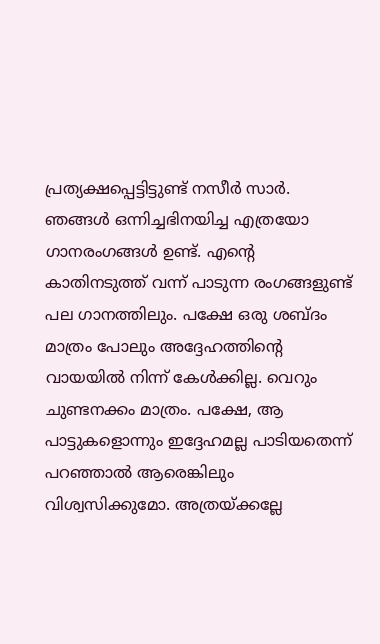പ്രത്യക്ഷപ്പെട്ടിട്ടുണ്ട് നസീര്‍ സാര്‍. ഞങ്ങള്‍ ഒന്നിച്ചഭിനയിച്ച എത്രയോ ഗാനരംഗങ്ങള്‍ ഉണ്ട്. എന്റെ കാതിനടുത്ത് വന്ന് പാടുന്ന രംഗങ്ങളുണ്ട് പല ഗാനത്തിലും. പക്ഷേ ഒരു ശബ്ദം മാത്രം പോലും അദ്ദേഹത്തിന്റെ വായയില്‍ നിന്ന് കേള്‍ക്കില്ല. വെറും ചുണ്ടനക്കം മാത്രം. പക്ഷേ, ആ പാട്ടുകളൊന്നും ഇദ്ദേഹമല്ല പാടിയതെന്ന് പറഞ്ഞാല്‍ ആരെങ്കിലും വിശ്വസിക്കുമോ. അത്രയ്ക്കല്ലേ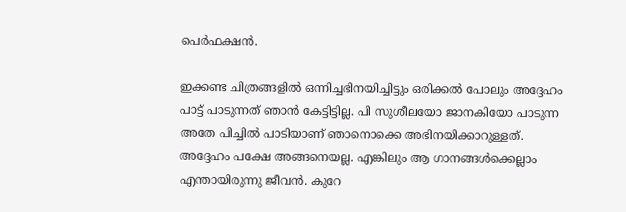പെര്‍ഫക്ഷന്‍.

ഇക്കണ്ട ചിത്രങ്ങളില്‍ ഒന്നിച്ചഭിനയിച്ചിട്ടും ഒരിക്കല്‍ പോലും അദ്ദേഹം പാട്ട് പാടുന്നത് ഞാന്‍ കേട്ടിട്ടില്ല. പി സുശീലയോ ജാനകിയോ പാടുന്ന അതേ പിച്ചില്‍ പാടിയാണ് ഞാനൊക്കെ അഭിനയിക്കാറുള്ളത്. അദ്ദേഹം പക്ഷേ അങ്ങനെയല്ല. എങ്കിലും ആ ഗാനങ്ങള്‍ക്കെല്ലാം എന്തായിരുന്നു ജീവന്‍. കുറേ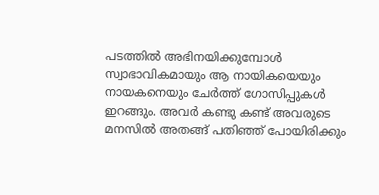പടത്തില്‍ അഭിനയിക്കുമ്പോള്‍ സ്വാഭാവികമായും ആ നായികയെയും നായകനെയും ചേര്‍ത്ത് ഗോസിപ്പുകള്‍ ഇറങ്ങും. അവര്‍ കണ്ടു കണ്ട് അവരുടെ മനസില്‍ അതങ്ങ് പതിഞ്ഞ് പോയിരിക്കും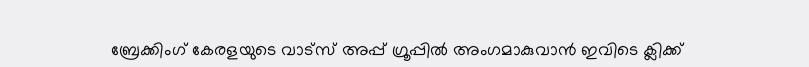ബ്രേക്കിംഗ് കേരളയുടെ വാട്സ് അപ്പ് ഗ്രൂപ്പിൽ അംഗമാകുവാൻ ഇവിടെ ക്ലിക്ക്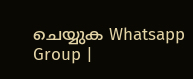ചെയ്യുക Whatsapp Group |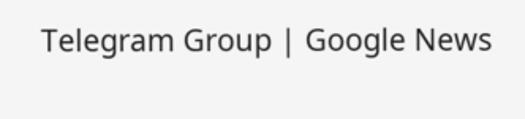Telegram Group | Google News